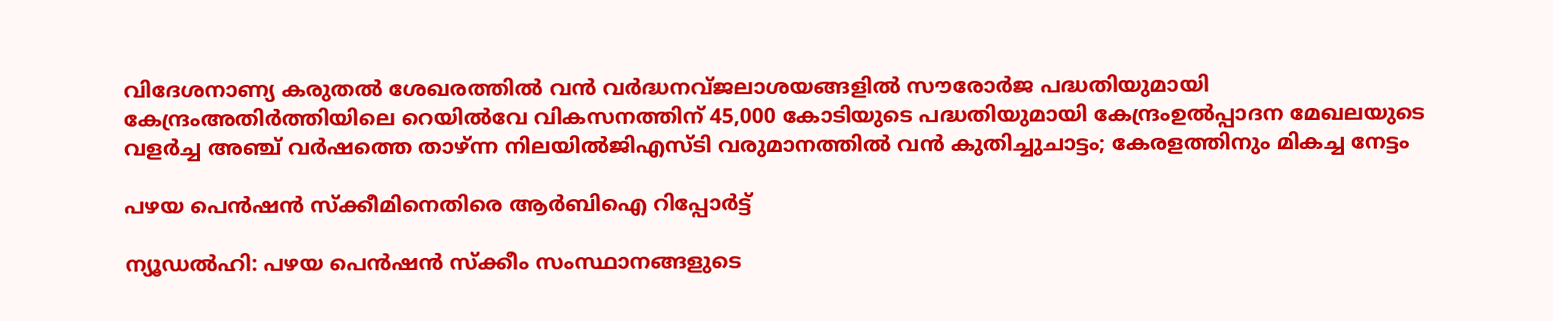വിദേശനാണ്യ കരുതല്‍ ശേഖരത്തില്‍ വന്‍ വര്‍ദ്ധനവ്ജലാശയങ്ങളില്‍ സൗരോര്‍ജ പദ്ധതിയുമായി കേന്ദ്രംഅതിർത്തിയിലെ റെയിൽവേ വികസനത്തിന് 45,000 കോടിയുടെ പദ്ധതിയുമായി കേന്ദ്രംഉൽപ്പാദന മേഖലയുടെ വളർച്ച അഞ്ച് വർഷത്തെ താഴ്ന്ന നിലയിൽജിഎസ്ടി വരുമാനത്തിൽ വന്‍ കുതിച്ചുചാട്ടം; കേരളത്തിനും മികച്ച നേട്ടം

പഴയ പെന്‍ഷന്‍ സ്‌ക്കീമിനെതിരെ ആര്‍ബിഐ റിപ്പോര്‍ട്ട്

ന്യൂഡല്‍ഹി: പഴയ പെന്‍ഷന്‍ സ്‌ക്കീം സംസ്ഥാനങ്ങളുടെ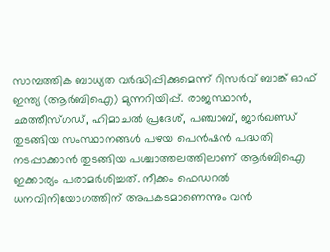സാമ്പത്തിക ബാധ്യത വര്‍ദ്ധിപ്പിക്കുമെന്ന് റിസര്‍വ് ബാങ്ക് ഓഫ് ഇന്ത്യ (ആര്‍ബിഐ) മുന്നറിയിപ്പ്. രാജസ്ഥാന്‍, ഛത്തീസ്ഗഡ്, ഹിമാചല്‍ പ്രദേശ്, പഞ്ചാബ്, ജാര്‍ഖണ്ഡ് തുടങ്ങിയ സംസ്ഥാനങ്ങള്‍ പഴയ പെന്‍ഷന്‍ പദ്ധതി നടപ്പാക്കാന്‍ തുടങ്ങിയ പശ്ചാത്തലത്തിലാണ് ആര്‍ബിഐ ഇക്കാര്യം പരാമര്‍ശിച്ചത്. നീക്കം ഫെഡറല്‍ ധനവിനിയോഗത്തിന് അപകടമാണെന്നും വന്‍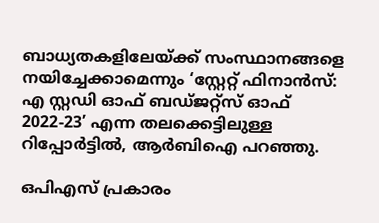ബാധ്യതകളിലേയ്ക്ക് സംസ്ഥാനങ്ങളെ നയിച്ചേക്കാമെന്നും ‘സ്റ്റേറ്റ് ഫിനാന്‍സ്: എ സ്റ്റഡി ഓഫ് ബഡ്ജറ്റ്‌സ് ഓഫ് 2022-23’ എന്ന തലക്കെട്ടിലുള്ള റിപ്പോര്‍ട്ടില്‍, ആര്‍ബിഐ പറഞ്ഞു.

ഒപിഎസ് പ്രകാരം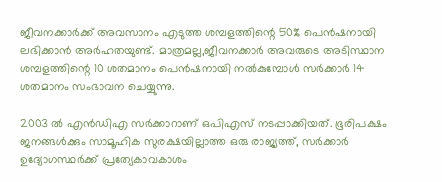ജീവനക്കാര്‍ക്ക് അവസാനം എടുത്ത ശമ്പളത്തിന്റെ 50% പെന്‍ഷനായി ലഭിക്കാന്‍ അര്‍ഹതയുണ്ട്. മാത്രമല്ല,ജീവനക്കാര്‍ അവരുടെ അടിസ്ഥാന ശമ്പളത്തിന്റെ 10 ശതമാനം പെന്‍ഷനായി നല്‍കുമ്പോള്‍ സര്‍ക്കാര്‍ 14 ശതമാനം സംഭാവന ചെയ്യുന്നു.

2003 ല്‍ എന്‍ഡിഎ സര്‍ക്കാറാണ് ഒപിഎസ് നടപ്പാക്കിയത്. ഭൂരിപക്ഷം ജനങ്ങള്‍ക്കും സാമൂഹിക സുരക്ഷയില്ലാത്ത ഒരു രാജ്യത്ത്, സര്‍ക്കാര്‍ ഉദ്യോഗസ്ഥര്‍ക്ക് പ്രത്യേകാവകാശം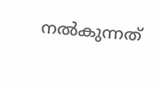നല്‍കുന്നത്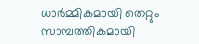ധാര്‍മ്മികമായി തെറ്റും സാമ്പത്തികമായി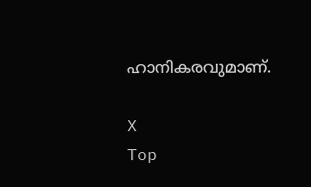ഹാനികരവുമാണ്.

X
Top